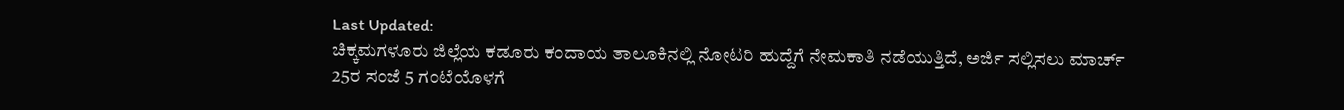Last Updated:
ಚಿಕ್ಕಮಗಳೂರು ಜಿಲ್ಲೆಯ ಕಡೂರು ಕಂದಾಯ ತಾಲೂಕಿನಲ್ಲಿ ನೋಟರಿ ಹುದ್ದೆಗೆ ನೇಮಕಾತಿ ನಡೆಯುತ್ತಿದೆ, ಅರ್ಜಿ ಸಲ್ಲಿಸಲು ಮಾರ್ಚ್ 25ರ ಸಂಜೆ 5 ಗಂಟೆಯೊಳಗೆ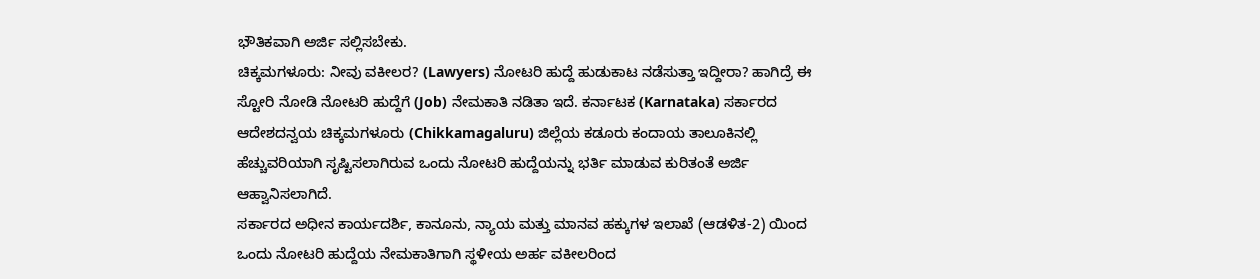ಭೌತಿಕವಾಗಿ ಅರ್ಜಿ ಸಲ್ಲಿಸಬೇಕು.
ಚಿಕ್ಕಮಗಳೂರು: ನೀವು ವಕೀಲರ? (Lawyers) ನೋಟರಿ ಹುದ್ದೆ ಹುಡುಕಾಟ ನಡೆಸುತ್ತಾ ಇದ್ದೀರಾ? ಹಾಗಿದ್ರೆ ಈ ಸ್ಟೋರಿ ನೋಡಿ ನೋಟರಿ ಹುದ್ದೆಗೆ (Job) ನೇಮಕಾತಿ ನಡಿತಾ ಇದೆ. ಕರ್ನಾಟಕ (Karnataka) ಸರ್ಕಾರದ ಆದೇಶದನ್ವಯ ಚಿಕ್ಕಮಗಳೂರು (Chikkamagaluru) ಜಿಲ್ಲೆಯ ಕಡೂರು ಕಂದಾಯ ತಾಲೂಕಿನಲ್ಲಿ ಹೆಚ್ಚುವರಿಯಾಗಿ ಸೃಷ್ಟಿಸಲಾಗಿರುವ ಒಂದು ನೋಟರಿ ಹುದ್ದೆಯನ್ನು ಭರ್ತಿ ಮಾಡುವ ಕುರಿತಂತೆ ಅರ್ಜಿ ಆಹ್ವಾನಿಸಲಾಗಿದೆ.
ಸರ್ಕಾರದ ಅಧೀನ ಕಾರ್ಯದರ್ಶಿ, ಕಾನೂನು, ನ್ಯಾಯ ಮತ್ತು ಮಾನವ ಹಕ್ಕುಗಳ ಇಲಾಖೆ (ಆಡಳಿತ-2) ಯಿಂದ ಒಂದು ನೋಟರಿ ಹುದ್ದೆಯ ನೇಮಕಾತಿಗಾಗಿ ಸ್ಥಳೀಯ ಅರ್ಹ ವಕೀಲರಿಂದ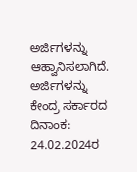ಅರ್ಜಿಗಳನ್ನು ಆಹ್ವಾನಿಸಲಾಗಿದೆ. ಅರ್ಜಿಗಳನ್ನು ಕೇಂದ್ರ ಸರ್ಕಾರದ ದಿನಾಂಕ: 24.02.2024ರ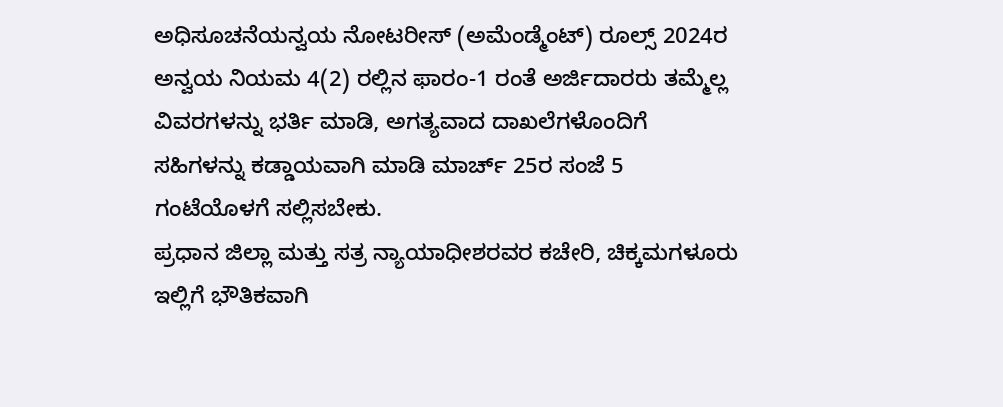ಅಧಿಸೂಚನೆಯನ್ವಯ ನೋಟರೀಸ್ (ಅಮೆಂಡ್ಮೆಂಟ್) ರೂಲ್ಸ್ 2024ರ ಅನ್ವಯ ನಿಯಮ 4(2) ರಲ್ಲಿನ ಫಾರಂ-1 ರಂತೆ ಅರ್ಜಿದಾರರು ತಮ್ಮೆಲ್ಲ ವಿವರಗಳನ್ನು ಭರ್ತಿ ಮಾಡಿ, ಅಗತ್ಯವಾದ ದಾಖಲೆಗಳೊಂದಿಗೆ ಸಹಿಗಳನ್ನು ಕಡ್ಡಾಯವಾಗಿ ಮಾಡಿ ಮಾರ್ಚ್ 25ರ ಸಂಜೆ 5 ಗಂಟೆಯೊಳಗೆ ಸಲ್ಲಿಸಬೇಕು.
ಪ್ರಧಾನ ಜಿಲ್ಲಾ ಮತ್ತು ಸತ್ರ ನ್ಯಾಯಾಧೀಶರವರ ಕಚೇರಿ, ಚಿಕ್ಕಮಗಳೂರು ಇಲ್ಲಿಗೆ ಭೌತಿಕವಾಗಿ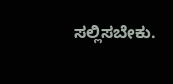ಸಲ್ಲಿಸಬೇಕು.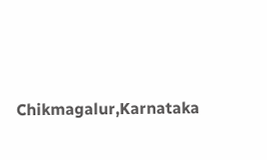Chikmagalur,Karnataka